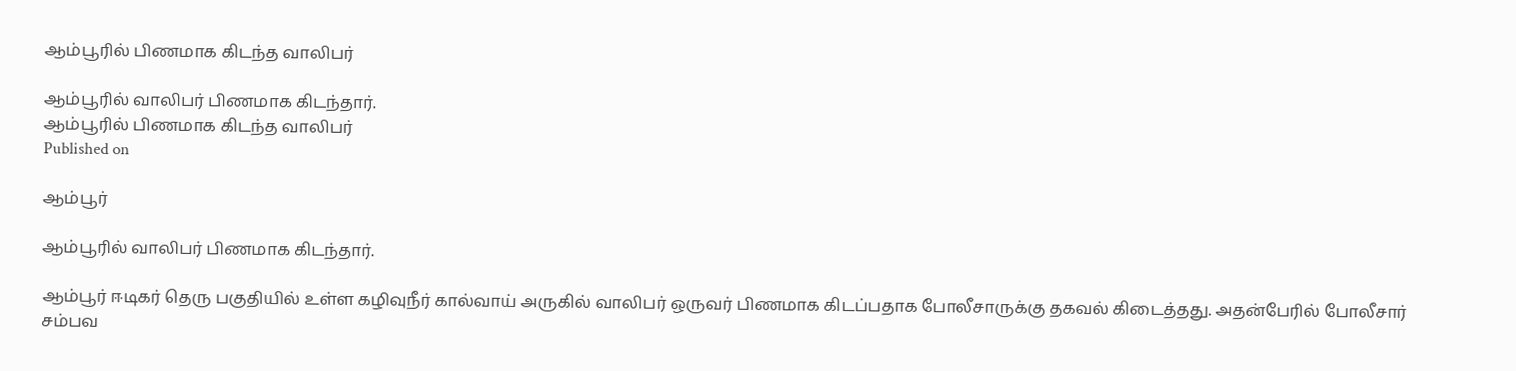ஆம்பூரில் பிணமாக கிடந்த வாலிபர்

ஆம்பூரில் வாலிபர் பிணமாக கிடந்தார்.
ஆம்பூரில் பிணமாக கிடந்த வாலிபர்
Published on

ஆம்பூர்

ஆம்பூரில் வாலிபர் பிணமாக கிடந்தார்.

ஆம்பூர் ஈடிகர் தெரு பகுதியில் உள்ள கழிவுநீர் கால்வாய் அருகில் வாலிபர் ஒருவர் பிணமாக கிடப்பதாக போலீசாருக்கு தகவல் கிடைத்தது. அதன்பேரில் போலீசார் சம்பவ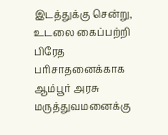இடத்துக்கு சென்று, உடலை கைப்பற்றி பிரேத பரிசாதனைக்காக ஆம்பூர் அரசு மருத்துவமனைக்கு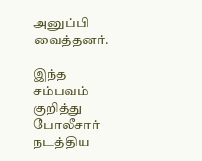அனுப்பி வைத்தனர்.

இந்த சம்பவம் குறித்து போலீசார் நடத்திய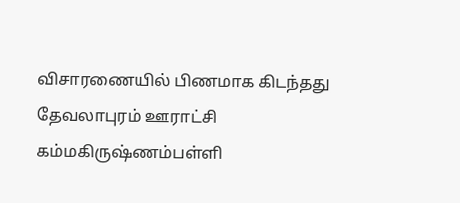விசாரணையில் பிணமாக கிடந்தது தேவலாபுரம் ஊராட்சி கம்மகிருஷ்ணம்பள்ளி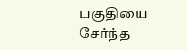பகுதியை சேர்ந்த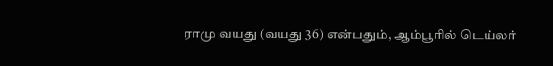ராமு வயது (வயது 36) என்பதும், ஆம்பூரில் டெய்லர்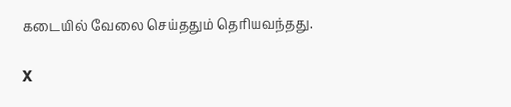கடையில் வேலை செய்ததும் தெரியவந்தது.

X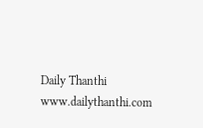Daily Thanthi
www.dailythanthi.com